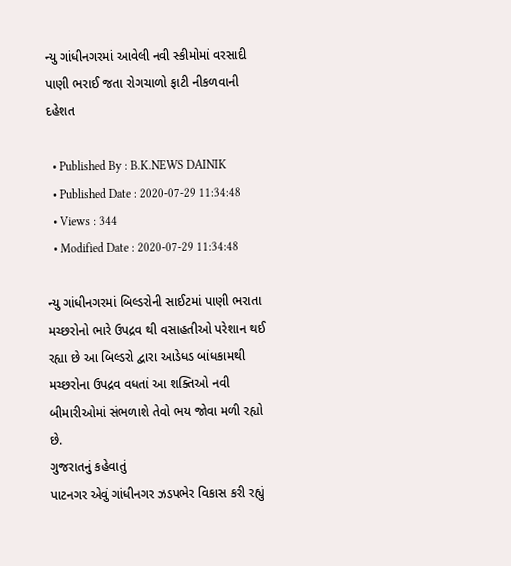ન્યુ ગાંધીનગરમાં આવેલી નવી સ્કીમોમાં વરસાદી પાણી ભરાઈ જતા રોગચાળો ફાટી નીકળવાની દહેશત

  • Published By : B.K.NEWS DAINIK
  • Published Date : 2020-07-29 11:34:48
  • Views : 344
  • Modified Date : 2020-07-29 11:34:48

ન્યુ ગાંધીનગરમાં બિલ્ડરોની સાઈટમાં પાણી ભરાતા મચ્છરોનો ભારે ઉપદ્રવ થી વસાહતીઓ પરેશાન થઈ રહ્યા છે આ બિલ્ડરો દ્વારા આડેધડ બાંધકામથી મચ્છરોના ઉપદ્રવ વધતાં આ શક્તિઓ નવી બીમારીઓમાં સંભળાશે તેવો ભય જોવા મળી રહ્યો છે.
ગુજરાતનું કહેવાતું
પાટનગર એવું ગાંધીનગર ઝડપભેર વિકાસ કરી રહ્યું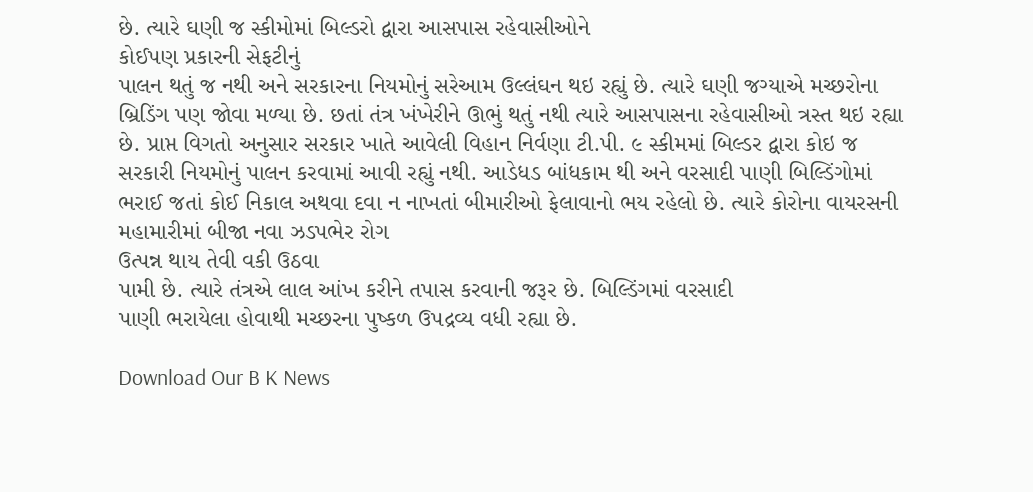છે. ત્યારે ઘણી જ સ્કીમોમાં બિલ્ડરો દ્વારા આસપાસ રહેવાસીઓને
કોઈપણ પ્રકારની સેફટીનું
પાલન થતું જ નથી અને સરકારના નિયમોનું સરેઆમ ઉલ્લંઘન થઇ રહ્યું છે. ત્યારે ઘણી જગ્યાએ મચ્છરોના બ્રિડિંગ પણ જોવા મળ્યા છે. છતાં તંત્ર ખંખેરીને ઊભું થતું નથી ત્યારે આસપાસના રહેવાસીઓ ત્રસ્ત થઇ રહ્યા છે. પ્રાપ્ત વિગતો અનુસાર સરકાર ખાતે આવેલી વિહાન નિર્વણા ટી.પી. ૯ સ્કીમમાં બિલ્ડર દ્વારા કોઇ જ સરકારી નિયમોનું પાલન કરવામાં આવી રહ્યું નથી. આડેધડ બાંધકામ થી અને વરસાદી પાણી બિલ્ડિંગોમાં ભરાઈ જતાં કોઈ નિકાલ અથવા દવા ન નાખતાં બીમારીઓ ફેલાવાનો ભય રહેલો છે. ત્યારે કોરોના વાયરસની મહામારીમાં બીજા નવા ઝડપભેર રોગ
ઉત્પન્ન થાય તેવી વકી ઉઠવા
પામી છે. ત્યારે તંત્રએ લાલ આંખ કરીને તપાસ કરવાની જરૂર છે. બિલ્ડિંગમાં વરસાદી
પાણી ભરાયેલા હોવાથી મચ્છરના પુષ્કળ ઉપદ્રવ્ય વધી રહ્યા છે.

Download Our B K News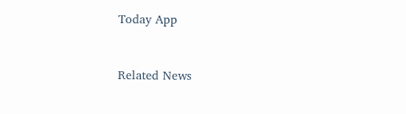Today App



Related News